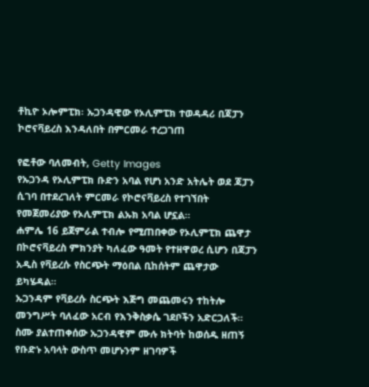ቶኪዮ ኦሎምፒክ፡ ኡጋንዳዊው የኦሊምፒክ ተወዳዳሪ በጃፓን ኮሮናቫይረስ እንዳለበት በምርመራ ተረጋገጠ

የፎቶው ባለመብት, Getty Images
የኡጋንዳ የኦሊምፒክ ቡድን አባል የሆነ አንድ አትሌት ወደ ጃፓን ሲገባ በተደረገለት ምርመራ የኮሮናቫይረስ የተገኘበት የመጀመሪያው የኦሊምፒክ ልኡክ አባል ሆኗል።
ሐምሌ 16 ይጀምራል ተብሎ የሚጠበቀው የኦሊምፒክ ጨዋታ በኮሮናቫይረስ ምክንያት ካለፈው ዓመት የተዘዋወረ ሲሆን በጃፓን አዲስ የቫይረሱ የስርጭት ማዕበል ቢከሰትም ጨዋታው ይካሄዳል።
ኡጋንዳም የቫይረሱ ስርጭት እጅግ መጨመሩን ተከትሎ መንግሥት ባለፈው አርብ የእንቅስቃሴ ገደቦችን አድርጋለች።
ስሙ ያልተጠቀሰው ኡጋንዳዊም ሙሉ ክትባት ከወሰዱ ዘጠኝ የቡድኑ አባላት ውስጥ መሆኑንም ዘገባዎች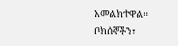አመልክተዋል።
ቦክሰኞችን፣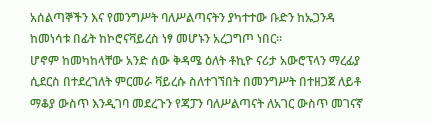አሰልጣኞችን እና የመንግሥት ባለሥልጣናትን ያካተተው ቡድን ከኡጋንዳ ከመነሳቱ በፊት ከኮሮናቫይረስ ነፃ መሆኑን አረጋግጦ ነበር።
ሆኖም ከመካከላቸው አንድ ሰው ቅዳሜ ዕለት ቶኪዮ ናሪታ አውሮፕላን ማረፊያ ሲደርስ በተደረገለት ምርመራ ቫይረሱ ስለተገኘበት በመንግሥት በተዘጋጀ ለይቶ ማቆያ ውስጥ እንዲገባ መደረጉን የጃፓን ባለሥልጣናት ለአገር ውስጥ መገናኛ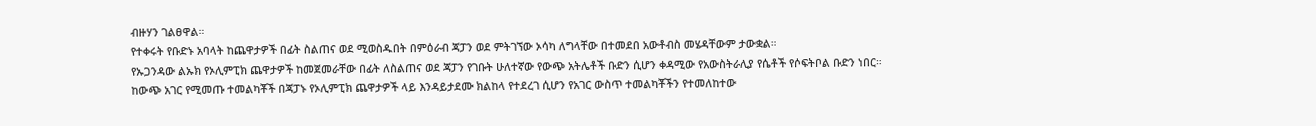ብዙሃን ገልፀዋል።
የተቀሩት የቡድኑ አባላት ከጨዋታዎች በፊት ስልጠና ወደ ሚወስዱበት በምዕራብ ጃፓን ወደ ምትገኘው ኦሳካ ለግላቸው በተመደበ አውቶብስ መሄዳቸውም ታውቋል።
የኡጋንዳው ልኡክ የኦሊምፒክ ጨዋታዎች ከመጀመራቸው በፊት ለስልጠና ወደ ጃፓን የገቡት ሁለተኛው የውጭ አትሌቶች ቡድን ሲሆን ቀዳሚው የአውስትራሊያ የሴቶች የሶፍትቦል ቡድን ነበር።
ከውጭ አገር የሚመጡ ተመልካቾች በጃፓኑ የኦሊምፒክ ጨዋታዎች ላይ እንዳይታደሙ ክልከላ የተደረገ ሲሆን የአገር ውስጥ ተመልካቾችን የተመለከተው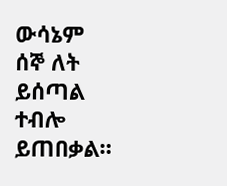ውሳኔም ሰኞ ለት ይሰጣል ተብሎ ይጠበቃል።